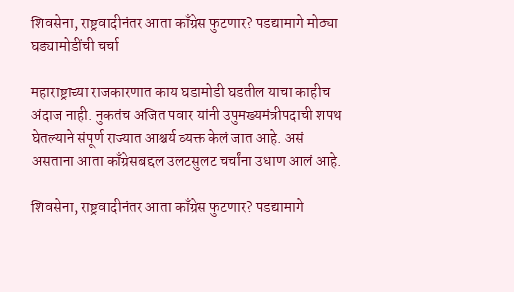शिवसेना, राष्ट्रवादीनंतर आता काँग्रेस फुटणार? पडद्यामागे मोठ्या घड्यामोडींची चर्चा

महाराष्ट्राच्या राजकारणात काय घडामोडी घडतील याचा काहीच अंदाज नाही. नुकतंच अजित पवार यांनी उपुमख्यमंत्रीपदाची शपथ घेतल्याने संपूर्ण राज्यात आश्चर्य व्यक्त केलं जात आहे. असं असताना आता काँग्रेसबद्दल उलटसुलट चर्चांना उधाण आलं आहे.

शिवसेना, राष्ट्रवादीनंतर आता काँग्रेस फुटणार? पडद्यामागे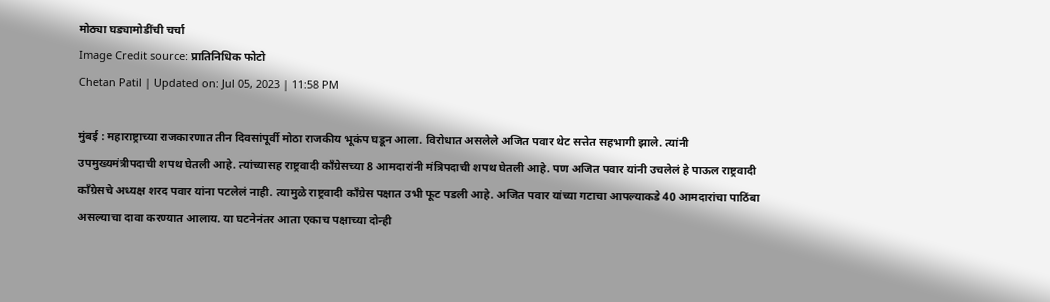मोठ्या घड्यामोडींची चर्चा
Image Credit source: प्रातिनिधिक फोटो
Chetan Patil | Updated on: Jul 05, 2023 | 11:58 PM

मुंबई : महाराष्ट्राच्या राजकारणात तीन दिवसांपूर्वी मोठा राजकीय भूकंप घडून आला. विरोधात असलेले अजित पवार थेट सत्तेत सहभागी झाले. त्यांनी उपमुख्यमंत्रीपदाची शपथ घेतली आहे. त्यांच्यासह राष्ट्रवादी काँग्रेसच्या 8 आमदारांनी मंत्रिपदाची शपथ घेतली आहे. पण अजित पवार यांनी उचलेलं हे पाऊल राष्ट्रवादी काँग्रेसचे अध्यक्ष शरद पवार यांना पटलेलं नाही. त्यामुळे राष्ट्रवादी काँग्रेस पक्षात उभी फूट पडली आहे. अजित पवार यांच्या गटाचा आपल्याकडे 40 आमदारांचा पाठिंबा असल्याचा दावा करण्यात आलाय. या घटनेनंतर आता एकाच पक्षाच्या दोन्ही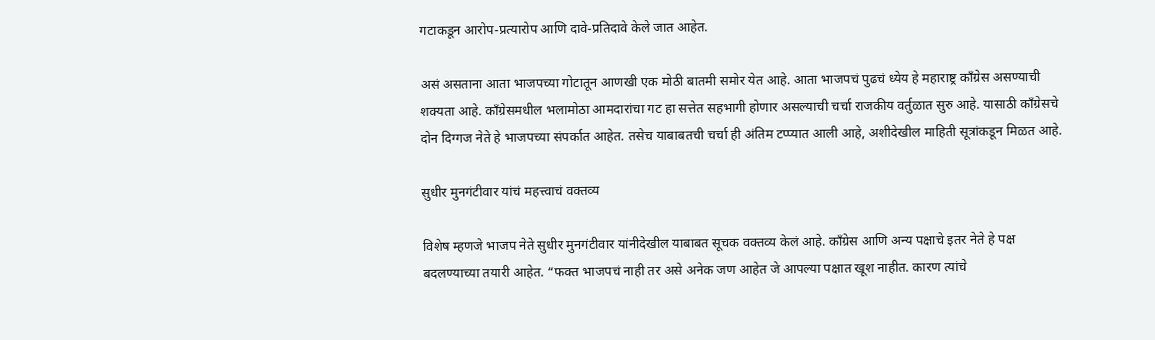गटाकडून आरोप-प्रत्यारोप आणि दावे-प्रतिदावे केले जात आहेत.

असं असताना आता भाजपच्या गोटातून आणखी एक मोठी बातमी समोर येत आहे. आता भाजपचं पुढचं ध्येय हे महाराष्ट्र काँग्रेस असण्याची शक्यता आहे. काँग्रेसमधील भलामोठा आमदारांचा गट हा सत्तेत सहभागी होणार असल्याची चर्चा राजकीय वर्तुळात सुरु आहे. यासाठी काँग्रेसचे दोन दिग्गज नेते हे भाजपच्या संपर्कात आहेत. तसेच याबाबतची चर्चा ही अंतिम टप्प्यात आली आहे, अशीदेखील माहिती सूत्रांकडून मिळत आहे.

सुधीर मुनगंटीवार यांचं महत्त्वाचं वक्तव्य

विशेष म्हणजे भाजप नेते सुधीर मुनगंटीवार यांनीदेखील याबाबत सूचक वक्तव्य केलं आहे. काँग्रेस आणि अन्य पक्षाचे इतर नेते हे पक्ष बदलण्याच्या तयारी आहेत. “फक्त भाजपचं नाही तर असे अनेक जण आहेत जे आपल्या पक्षात खूश नाहीत. कारण त्यांचे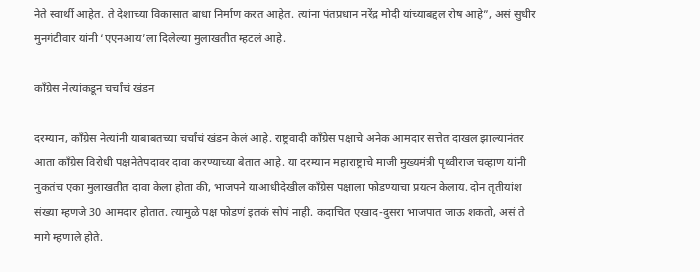नेते स्वार्थी आहेत. ते देशाच्या विकासात बाधा निर्माण करत आहेत. त्यांना पंतप्रधान नरेंद्र मोदी यांच्याबद्दल रोष आहे”, असं सुधीर मुनगंटीवार यांनी ‘एएनआय’ला दिलेल्या मुलाखतीत म्हटलं आहे.

काँग्रेस नेत्यांकडून चर्चांचं खंडन

दरम्यान, काँग्रेस नेत्यांनी याबाबतच्या चर्चांचं खंडन केलं आहे. राष्ट्रवादी काँग्रेस पक्षाचे अनेक आमदार सत्तेत दाखल झाल्यानंतर आता काँग्रेस विरोधी पक्षनेतेपदावर दावा करण्याच्या बेतात आहे. या दरम्यान महाराष्ट्राचे माजी मुख्यमंत्री पृथ्वीराज चव्हाण यांनी नुकतंच एका मुलाखतीत दावा केला होता की, भाजपने याआधीदेखील काँग्रेस पक्षाला फोडण्याचा प्रयत्न केलाय. दोन तृतीयांश संख्या म्हणजे 30 आमदार होतात. त्यामुळे पक्ष फोडणं इतकं सोपं नाही. कदाचित एखाद-दुसरा भाजपात जाऊ शकतो, असं ते मागे म्हणाले होते.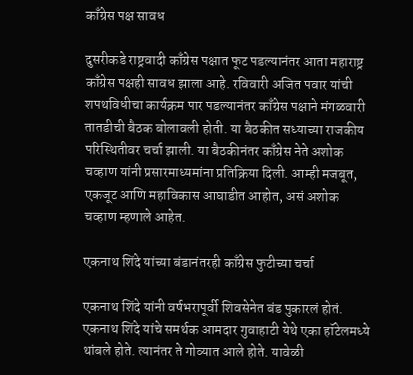काँग्रेस पक्ष सावध

दुसरीकडे राष्ट्रवादी काँग्रेस पक्षात फूट पडल्यानंतर आता महाराष्ट्र काँग्रेस पक्षही सावध झाला आहे. रविवारी अजित पवार यांची शपथविधीचा कार्यक्रम पार पडल्यानंतर काँग्रेस पक्षाने मंगळवारी तातडीची बैठक बोलावली होती. या बैठकीत सध्याच्या राजकीय परिस्थितीवर चर्चा झाली. या बैठकीनंतर काँग्रेस नेते अशोक चव्हाण यांनी प्रसारमाध्यमांना प्रतिक्रिया दिली. आम्ही मजबूत, एकजूट आणि महाविकास आघाडीत आहोत, असं अशोक चव्हाण म्हणाले आहेत.

एकनाथ शिंदे यांच्या बंडानंतरही काँग्रेस फुटीच्या चर्चा

एकनाथ शिंदे यांनी वर्षभरापूर्वी शिवसेनेत बंड पुकारलं होतं. एकनाथ शिंदे यांचे समर्थक आमदार गुवाहाटी येथे एका हॉटेलमध्ये थांबले होते. त्यानंतर ते गोव्यात आले होते. यावेळी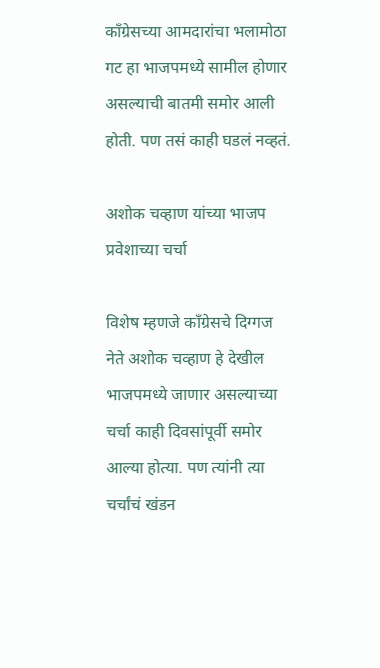काँग्रेसच्या आमदारांचा भलामोठा गट हा भाजपमध्ये सामील होणार असल्याची बातमी समोर आली होती. पण तसं काही घडलं नव्हतं.

अशोक चव्हाण यांच्या भाजप प्रवेशाच्या चर्चा

विशेष म्हणजे काँग्रेसचे दिग्गज नेते अशोक चव्हाण हे देखील भाजपमध्ये जाणार असल्याच्या चर्चा काही दिवसांपूर्वी समोर आल्या होत्या. पण त्यांनी त्या चर्चांचं खंडन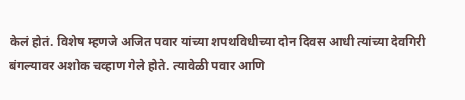केलं होतं. विशेष म्हणजे अजित पवार यांच्या शपथविधीच्या दोन दिवस आधी त्यांच्या देवगिरी बंगल्यावर अशोक चव्हाण गेले होते. त्यावेळी पवार आणि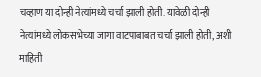चव्हाण या दोन्ही नेत्यांमध्ये चर्चा झाली होती. यावेळी दोन्ही नेत्यांमध्ये लोकसभेच्या जागा वाटपाबाबत चर्चा झाली होती, अशी माहिती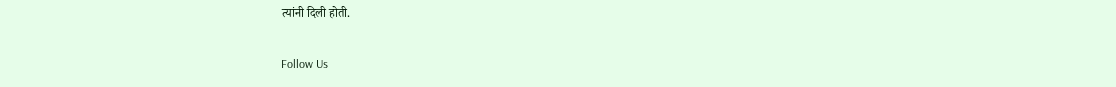त्यांनी दिली होती.

Follow Us